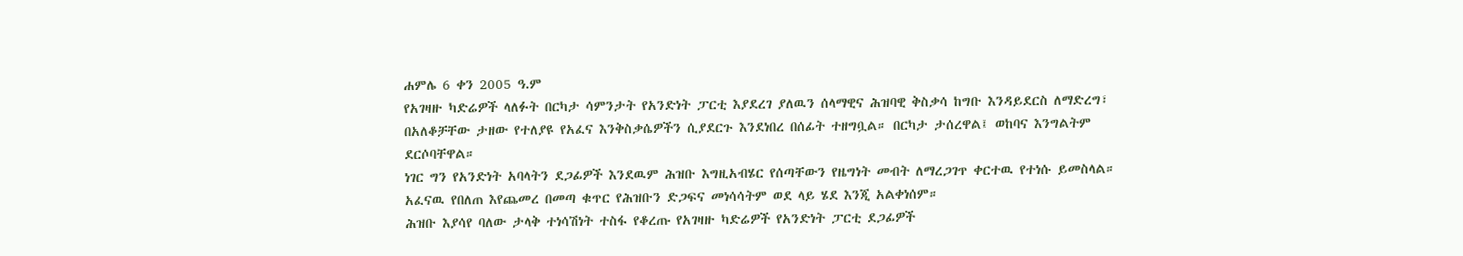ሐምሌ 6 ቀን 2005 ዓ.ም
የአገዛዙ ካድሬዎች ላለፉት በርካታ ሳምንታት የአንድነት ፓርቲ እያደረገ ያለዉን ሰላማዊና ሕዝባዊ ቅስቃሳ ከግቡ እንዳይደርስ ለማድረግ፣ በአለቆቻቸው ታዘው የተለያዩ የአፈና እንቅስቃሴዎችን ሲያደርጉ እንደነበረ በሰፊት ተዘግቧል። በርካታ ታሰረዋል፤ ወከባና እንግልትም ደርሶባቸዋል።
ነገር ግን የአንድነት አባላትን ደጋፊዎች እንደዉም ሕዝቡ እግዚአብሄር የሰጣቸውን የዜግነት መብት ለማረጋገጥ ቀርተዉ የተነሱ ይመስላል። አፈናዉ የበለጠ እየጨመረ በመጣ ቁጥር የሕዝቡን ድጋፍና መነሳሳትም ወደ ላይ ሄደ እንጂ አልቀነሰም።
ሕዝቡ እያሳየ ባለው ታላቅ ተነሳሽነት ተስፋ የቆረጡ የአገዛዙ ካድሬዎች የአንድነት ፓርቲ ደጋፊዎች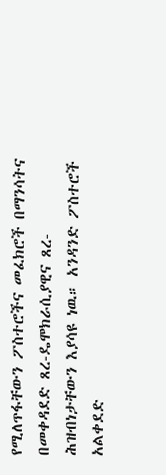የሚለጥፋቸውን ፖስተሮችና መፈክሮች በማንሳትና በመቀዳደድ ጸረ-ዴሞክራሲያዊና ጸረ-ሕዝብነታቸውን እያሳዩ ነዉ። አንዳንድ ፖስተሮች አልቀደድ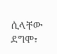ሲላቸው ደግሞ፣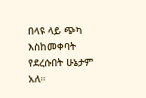በላዩ ላይ ጭካ እስከመቀባት የደረሱበት ሁኔታም አለ።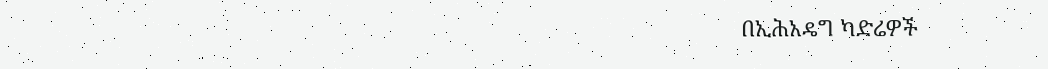በኢሕአዴግ ካድሬዎች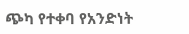ጭካ የተቀባ የአንድነት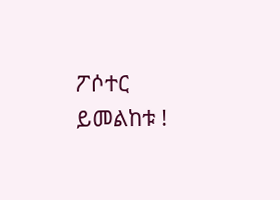ፖሶተር ይመልከቱ !